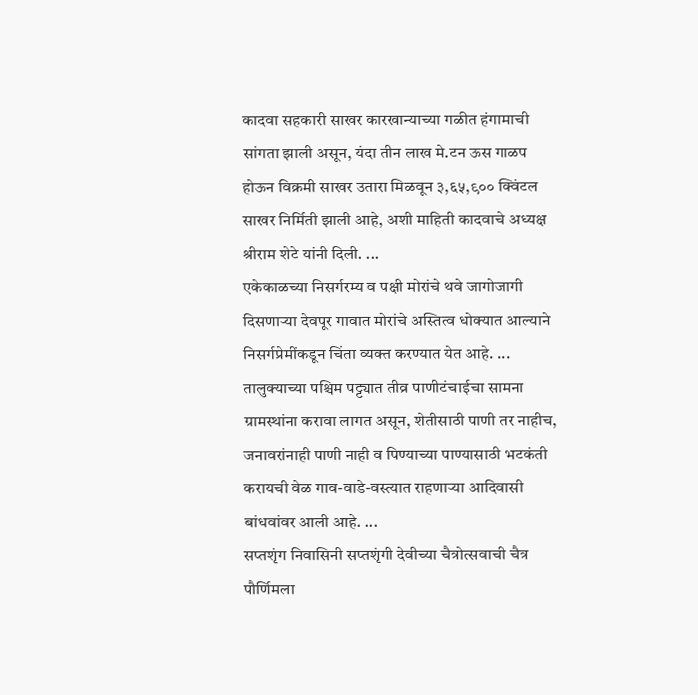कादवा सहकारी साखर कारखान्याच्या गळीत हंगामाची सांगता झाली असून, यंदा तीन लाख मे.टन ऊस गाळप होऊन विक्रमी साखर उतारा मिळवून ३,६५,९०० क्विंटल साखर निर्मिती झाली आहे, अशी माहिती कादवाचे अध्यक्ष श्रीराम शेटे यांनी दिली. ...
एकेकाळच्या निसर्गरम्य व पक्षी मोरांचे थवे जागोजागी दिसणाऱ्या देवपूर गावात मोरांचे अस्तित्व धोक्यात आल्याने निसर्गप्रेमींकडून चिंता व्यक्त करण्यात येत आहे. ...
तालुक्याच्या पश्चिम पट्ट्यात तीव्र पाणीटंचाईचा सामना ग्रामस्थांना करावा लागत असून, शेतीसाठी पाणी तर नाहीच, जनावरांनाही पाणी नाही व पिण्याच्या पाण्यासाठी भटकंती करायची वेळ गाव-वाडे-वस्त्यात राहणाऱ्या आदिवासी बांधवांवर आली आहे. ...
सप्तशृंग निवासिनी सप्तशृंगी देवीच्या चैत्रोत्सवाची चैत्र पौर्णिमला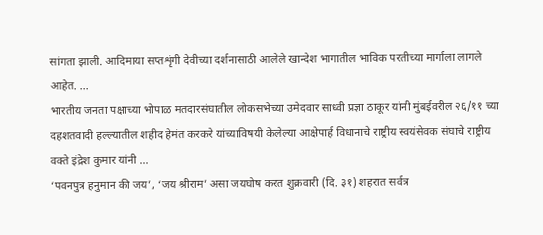सांगता झाली. आदिमाया सप्तशृंगी देवीच्या दर्शनासाठी आलेले खान्देश भागातील भाविक परतीच्या मार्गाला लागले आहेत. ...
भारतीय जनता पक्षाच्या भोपाळ मतदारसंघातील लोकसभेच्या उमेदवार साध्वी प्रज्ञा ठाकूर यांनी मुंबईवरील २६/११ च्या दहशतवादी हल्ल्यातील शहीद हेमंत करकरे यांच्याविषयी केलेल्या आक्षेपार्ह विधानाचे राष्ट्रीय स्वयंसेवक संघाचे राष्ट्रीय वक्ते इंद्रेश कुमार यांनी ...
‘पवनपुत्र हनुमान की जय’, ‘जय श्रीराम’ असा जयघोष करत शुक्रवारी (दि. ३१) शहरात सर्वत्र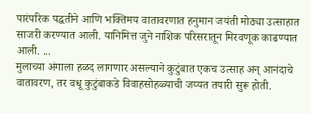पारंपरिक पद्धतीने आणि भक्तिमय वातावरणात हनुमान जयंती मोठ्या उत्साहात साजरी करण्यात आली. यानिमित्त जुने नाशिक परिसरातून मिरवणूक काढण्यात आली. ...
मुलाच्या अंगाला हळद लागणार असल्याने कुटुंबात एकच उत्साह अन् आनंदाचे वातावरण, तर वधू कुटुंबाकडे विवाहसोहळ्याची जय्यत तयारी सुरू होती.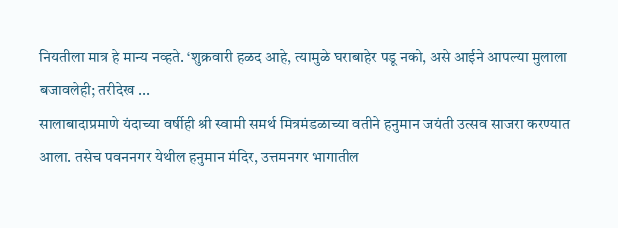नियतीला मात्र हे मान्य नव्हते. ‘शुक्रवारी हळद आहे, त्यामुळे घराबाहेर पडू नको, असे आईने आपल्या मुलाला बजावलेही; तरीदेख ...
सालाबादाप्रमाणे यंदाच्या वर्षीही श्री स्वामी समर्थ मित्रमंडळाच्या वतीने हनुमान जयंती उत्सव साजरा करण्यात आला. तसेच पवननगर येथील हनुमान मंदिर, उत्तमनगर भागातील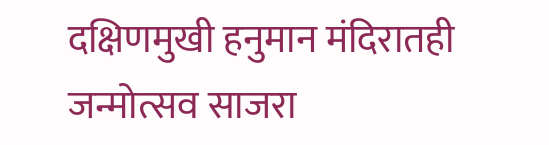दक्षिणमुखी हनुमान मंदिरातही जन्मोत्सव साजरा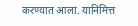करण्यात आला. यानिमित्त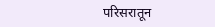परिसरातून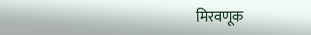मिरवणूक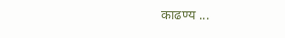काढण्य ...